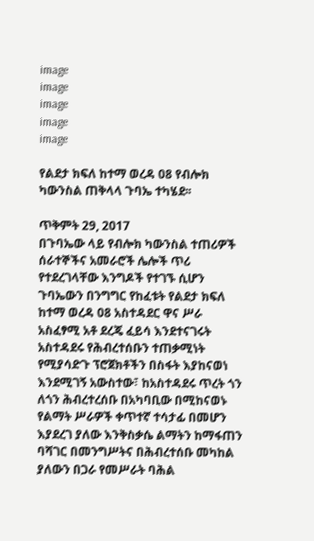image
image
image
image
image

የልደታ ክፍለ ከተማ ወረዳ 08 የብሎክ ካውንስል ጠቅላላ ጉባኤ ተካሄደ፡፡

ጥቅምት 29, 2017
በጉባኤው ላይ የብሎክ ካውንስል ተጠሪዎች ሰራተኞችና አመራሮች ሌሎች ጥሪ የተደረገላቸው እንግዶች የተገኙ ሲሆን ጉባኤውን በንግግር የከፈቱት የልደታ ክፍለ ከተማ ወረዳ 08 አስተዳደር ዋና ሥራ አስፈፃሚ አቶ ደረጄ ፈይሳ እንደተናገሩት አስተዳደሩ የሕብረተሰቡን ተጠቃሚነት የሚያሳድጉ ፕሮጀክቶችን በስፋት እያከናወነ እንደሚገኝ አውስተው፣ ከአስተዳደሩ ጥረት ጎን ለጎን ሕብረተረሰቡ በአካባቢው በሚከናወኑ የልማት ሥራዎች ቀጥተኛ ተሳታፊ በመሆን እያደረገ ያለው እንቅስቃሴ ልማትን ከማፋጠን ባሻገር በመንግሥትና በሕብረተሰቡ መካከል ያለውን በጋራ የመሥራት ባሕል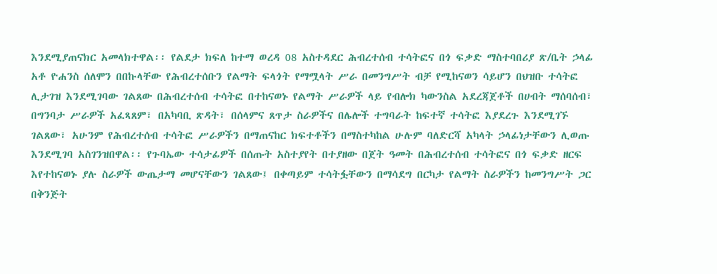እንደሚያጠናክር አመላክተዋል፡፡ የልደታ ክፍለ ከተማ ወረዳ 08 አስተዳደር ሕብረተሰብ ተሳትፎና በጎ ፍቃድ ማስተባበሪያ ጽ/ቤት ኃላፊ አቶ ዮሐንስ ሰለሞን በበኩላቸው የሕብረተሰቡን የልማት ፍላጎት የማሟላት ሥራ በመንግሥት ብቻ የሚከናወን ሳይሆን በህዝቡ ተሳትፎ ሊታገዝ እንደሚገባው ገልጸው በሕብረተሰብ ተሳትፎ በተከናወኑ የልማት ሥራዎች ላይ የብሎክ ካውንስል አደረጃጀቶች በሀብት ማሰባሰብ፣ በግንባታ ሥራዎች አፈጻጸም፣ በአካባቢ ጽዳት፣ በሰላምና ጸጥታ ስራዎችና በሌሎች ተግባራት ከፍተኛ ተሳትፎ እያደረጉ እንደሚገኙ ገልጸው፣ አሁንም የሕብረተሰብ ተሳትፎ ሥራዎችን በማጠናከር ክፍተቶችን በማስተካከል ሁሉም ባለድርሻ አካላት ኃላፊነታቸውን ሊወጡ እንደሚገባ አስገንዝበዋል፡፡ የጉባኤው ተሳታፊዎች በሰጡት አስተያየት በተያዘው በጀት ዓመት በሕብረተሰብ ተሳትፎና በጎ ፍቃድ ዘርፍ እየተከናወኑ ያሉ ስራዎች ውጤታማ መሆናቸውን ገልጸው፤ በቀጣይም ተሳትፏቸውን በማሳደግ በርካታ የልማት ስራዎችን ከመንግሥት ጋር በቅንጅት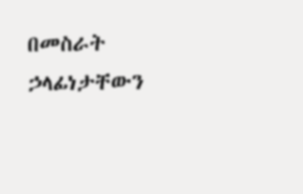በመስራት ኃላፊነታቸውን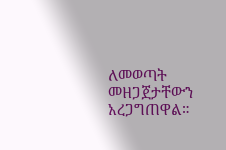ለመወጣት መዘጋጀታቸውን አረጋግጠዋል።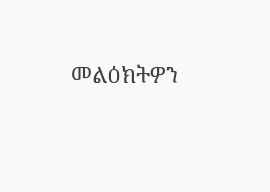መልዕክትዎን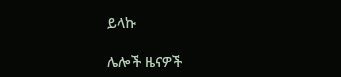ይላኩ

ሌሎች ዜናዎች